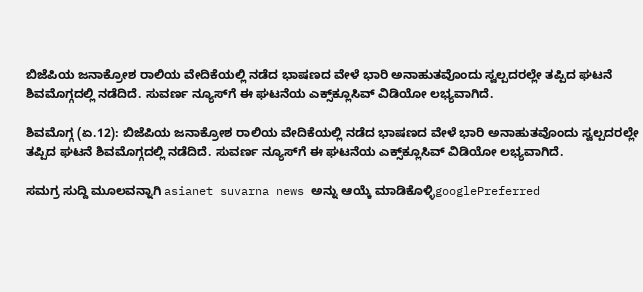ಬಿಜೆಪಿಯ ಜನಾಕ್ರೋಶ ರಾಲಿಯ ವೇದಿಕೆಯಲ್ಲಿ ನಡೆದ ಭಾಷಣದ ವೇಳೆ ಭಾರಿ ಅನಾಹುತವೊಂದು ಸ್ವಲ್ಪದರಲ್ಲೇ ತಪ್ಪಿದ ಘಟನೆ ಶಿವಮೊಗ್ಗದಲ್ಲಿ ನಡೆದಿದೆ. ಸುವರ್ಣ ನ್ಯೂಸ್‌ಗೆ ಈ ಘಟನೆಯ ಎಕ್ಸ್‌ಕ್ಲೂಸಿವ್ ವಿಡಿಯೋ ಲಭ್ಯವಾಗಿದೆ.

ಶಿವಮೊಗ್ಗ (ಏ.12): ಬಿಜೆಪಿಯ ಜನಾಕ್ರೋಶ ರಾಲಿಯ ವೇದಿಕೆಯಲ್ಲಿ ನಡೆದ ಭಾಷಣದ ವೇಳೆ ಭಾರಿ ಅನಾಹುತವೊಂದು ಸ್ವಲ್ಪದರಲ್ಲೇ ತಪ್ಪಿದ ಘಟನೆ ಶಿವಮೊಗ್ಗದಲ್ಲಿ ನಡೆದಿದೆ. ಸುವರ್ಣ ನ್ಯೂಸ್‌ಗೆ ಈ ಘಟನೆಯ ಎಕ್ಸ್‌ಕ್ಲೂಸಿವ್ ವಿಡಿಯೋ ಲಭ್ಯವಾಗಿದೆ.

ಸಮಗ್ರ ಸುದ್ದಿ ಮೂಲವನ್ನಾಗಿ asianet suvarna news ಅನ್ನು ಆಯ್ಕೆ ಮಾಡಿಕೊಳ್ಳಿgooglePreferred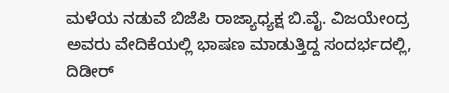ಮಳೆಯ ನಡುವೆ ಬಿಜೆಪಿ ರಾಜ್ಯಾಧ್ಯಕ್ಷ ಬಿ.ವೈ. ವಿಜಯೇಂದ್ರ ಅವರು ವೇದಿಕೆಯಲ್ಲಿ ಭಾಷಣ ಮಾಡುತ್ತಿದ್ದ ಸಂದರ್ಭದಲ್ಲಿ, ದಿಡೀರ್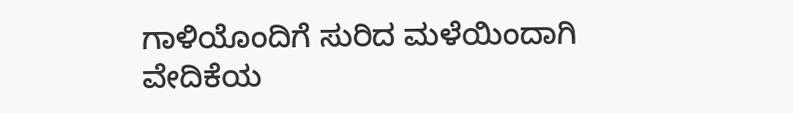ಗಾಳಿಯೊಂದಿಗೆ ಸುರಿದ ಮಳೆಯಿಂದಾಗಿ ವೇದಿಕೆಯ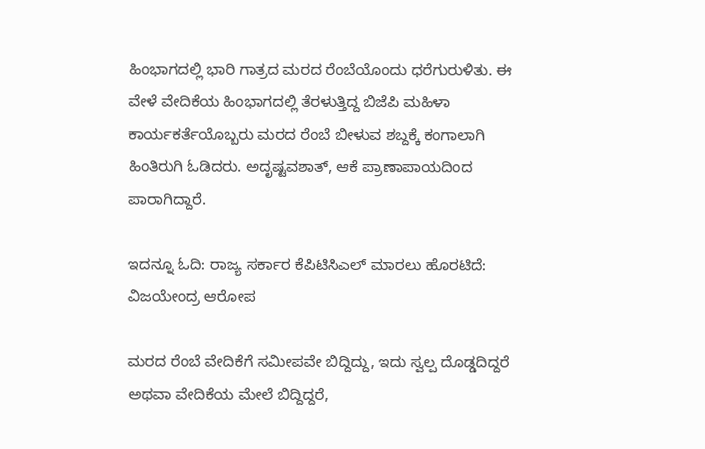ಹಿಂಭಾಗದಲ್ಲಿ ಭಾರಿ ಗಾತ್ರದ ಮರದ ರೆಂಬೆಯೊಂದು ಧರೆಗುರುಳಿತು. ಈ ವೇಳೆ ವೇದಿಕೆಯ ಹಿಂಭಾಗದಲ್ಲಿ ತೆರಳುತ್ತಿದ್ದ ಬಿಜೆಪಿ ಮಹಿಳಾ ಕಾರ್ಯಕರ್ತೆಯೊಬ್ಬರು ಮರದ ರೆಂಬೆ ಬೀಳುವ ಶಬ್ದಕ್ಕೆ ಕಂಗಾಲಾಗಿ ಹಿಂತಿರುಗಿ ಓಡಿದರು. ಅದೃಷ್ಟವಶಾತ್, ಆಕೆ ಪ್ರಾಣಾಪಾಯದಿಂದ ಪಾರಾಗಿದ್ದಾರೆ.

ಇದನ್ನೂ ಓದಿ: ರಾಜ್ಯ ಸರ್ಕಾರ ಕೆಪಿಟಿಸಿಎಲ್ ಮಾರಲು ಹೊರಟಿದೆ: ವಿಜಯೇಂದ್ರ ಆರೋಪ

ಮರದ ರೆಂಬೆ ವೇದಿಕೆಗೆ ಸಮೀಪವೇ ಬಿದ್ದಿದ್ದು, ಇದು ಸ್ವಲ್ಪ ದೊಡ್ಡದಿದ್ದರೆ ಅಥವಾ ವೇದಿಕೆಯ ಮೇಲೆ ಬಿದ್ದಿದ್ದರೆ,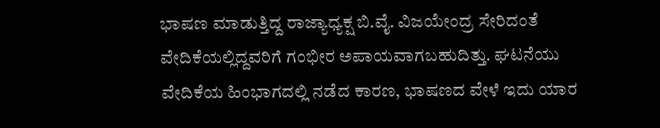ಭಾಷಣ ಮಾಡುತ್ತಿದ್ದ ರಾಜ್ಯಾಧ್ಯಕ್ಷ ಬಿ.ವೈ. ವಿಜಯೇಂದ್ರ ಸೇರಿದಂತೆ ವೇದಿಕೆಯಲ್ಲಿದ್ದವರಿಗೆ ಗಂಭೀರ ಅಪಾಯವಾಗಬಹುದಿತ್ತು. ಘಟನೆಯು ವೇದಿಕೆಯ ಹಿಂಭಾಗದಲ್ಲಿ ನಡೆದ ಕಾರಣ, ಭಾಷಣದ ವೇಳೆ ಇದು ಯಾರ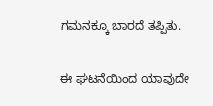ಗಮನಕ್ಕೂ ಬಾರದೆ ತಪ್ಪಿತು.

ಈ ಘಟನೆಯಿಂದ ಯಾವುದೇ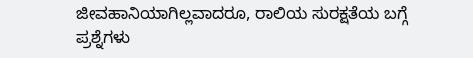ಜೀವಹಾನಿಯಾಗಿಲ್ಲವಾದರೂ, ರಾಲಿಯ ಸುರಕ್ಷತೆಯ ಬಗ್ಗೆ ಪ್ರಶ್ನೆಗಳು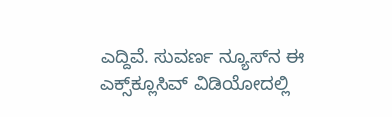ಎದ್ದಿವೆ. ಸುವರ್ಣ ನ್ಯೂಸ್‌ನ ಈ ಎಕ್ಸ್‌ಕ್ಲೂಸಿವ್ ವಿಡಿಯೋದಲ್ಲಿ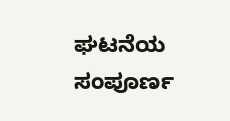ಘಟನೆಯ ಸಂಪೂರ್ಣ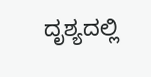ದೃಶ್ಯದಲ್ಲಿ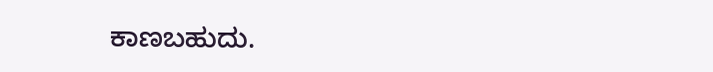ಕಾಣಬಹುದು.